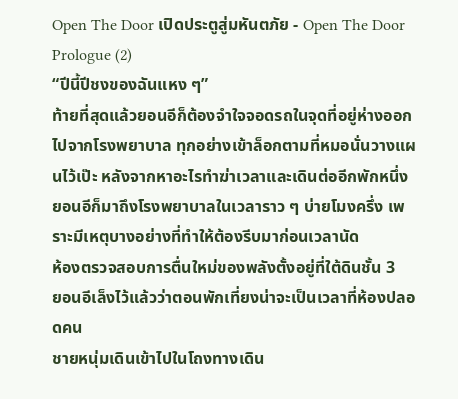Open The Door เปิดประตูสู่มหันตภัย - Open The Door Prologue (2)
“ปีนี้ปีชงของฉันแหง ๆ”
ท้ายที่สุดแล้วยอนอีก็ต้องจำใจจอดรถในจุดที่อยู่ห่างออกไปจากโรงพยาบาล ทุกอย่างเข้าล็อกตามที่หมอนั่นวางแผนไว้เป๊ะ หลังจากหาอะไรทำฆ่าเวลาและเดินต่ออีกพักหนึ่ง ยอนอีก็มาถึงโรงพยาบาลในเวลาราว ๆ บ่ายโมงครึ่ง เพราะมีเหตุบางอย่างที่ทำให้ต้องรีบมาก่อนเวลานัด
ห้องตรวจสอบการตื่นใหม่ของพลังตั้งอยู่ที่ใต้ดินชั้น 3
ยอนอีเล็งไว้แล้วว่าตอนพักเที่ยงน่าจะเป็นเวลาที่ห้องปลอดคน
ชายหนุ่มเดินเข้าไปในโถงทางเดิน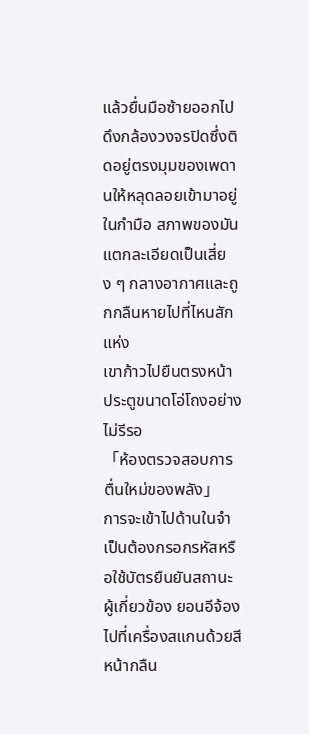แล้วยื่นมือซ้ายออกไปดึงกล้องวงจรปิดซึ่งติดอยู่ตรงมุมของเพดานให้หลุดลอยเข้ามาอยู่ในกำมือ สภาพของมันแตกละเอียดเป็นเสี่ยง ๆ กลางอากาศและถูกกลืนหายไปที่ไหนสักแห่ง
เขาก้าวไปยืนตรงหน้าประตูขนาดโอ่โถงอย่างไม่รีรอ
「ห้องตรวจสอบการตื่นใหม่ของพลัง」
การจะเข้าไปด้านในจำเป็นต้องกรอกรหัสหรือใช้บัตรยืนยันสถานะผู้เกี่ยวข้อง ยอนอีจ้องไปที่เครื่องสแกนด้วยสีหน้ากลืน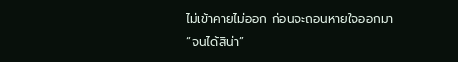ไม่เข้าคายไม่ออก ก่อนจะถอนหายใจออกมา
“จนได้สิน่า”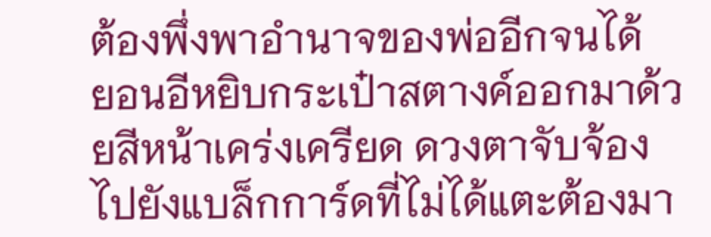ต้องพึ่งพาอำนาจของพ่ออีกจนได้
ยอนอีหยิบกระเป๋าสตางค์ออกมาด้วยสีหน้าเคร่งเครียด ดวงตาจับจ้องไปยังแบล็กการ์ดที่ไม่ได้แตะต้องมา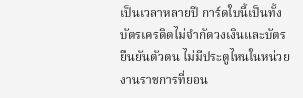เป็นเวลาหลายปี การ์ดใบนี้เป็นทั้งบัตรเครดิตไม่จำกัดวงเงินและบัตรยืนยันตัวตน ไม่มีประตูไหนในหน่วยงานราชการที่ยอน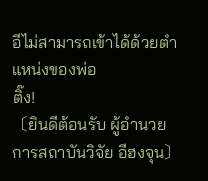อีไม่สามารถเข้าได้ด้วยตำแหน่งของพ่อ
ติ๊ง!
〔ยินดีต้อนรับ ผู้อำนวยการสถาบันวิจัย อีฮงจุน〕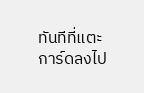ทันทีที่แตะการ์ดลงไป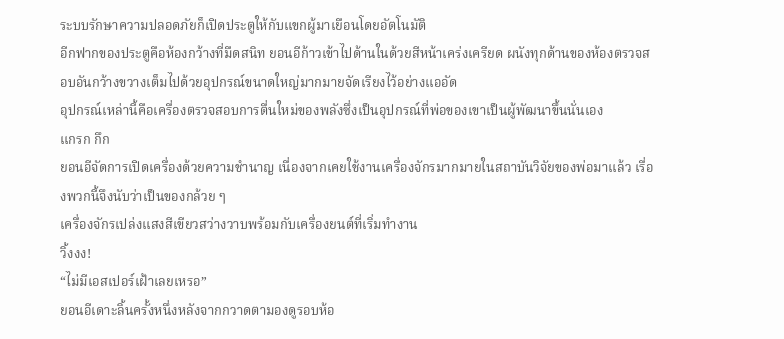ระบบรักษาความปลอดภัยก็เปิดประตูให้กับแขกผู้มาเยือนโดยอัตโนมัติ
อีกฟากของประตูคือห้องกว้างที่มืดสนิท ยอนอีก้าวเข้าไปด้านในด้วยสีหน้าเคร่งเครียด ผนังทุกด้านของห้องตรวจสอบอันกว้างขวางเต็มไปด้วยอุปกรณ์ขนาดใหญ่มากมายจัดเรียงไว้อย่างแออัด
อุปกรณ์เหล่านี้คือเครื่องตรวจสอบการตื่นใหม่ของพลังซึ่งเป็นอุปกรณ์ที่พ่อของเขาเป็นผู้พัฒนาขึ้นนั่นเอง
แกรก กึก
ยอนอีจัดการเปิดเครื่องด้วยความชำนาญ เนื่องจากเคยใช้งานเครื่องจักรมากมายในสถาบันวิจัยของพ่อมาแล้ว เรื่องพวกนี้จึงนับว่าเป็นของกล้วย ๆ
เครื่องจักรเปล่งแสงสีเขียวสว่างวาบพร้อมกับเครื่องยนต์ที่เริ่มทำงาน
วิ้งงง!
“ไม่มีเอสเปอร์เฝ้าเลยเหรอ”
ยอนอีเดาะลิ้นครั้งหนึ่งหลังจากกวาดตามองดูรอบห้อ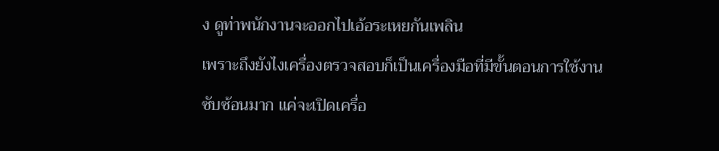ง ดูท่าพนักงานจะออกไปเอ้อระเหยกันเพลิน
เพราะถึงยังไงเครื่องตรวจสอบก็เป็นเครื่องมือที่มีขั้นตอนการใช้งานซับซ้อนมาก แค่จะเปิดเครื่อ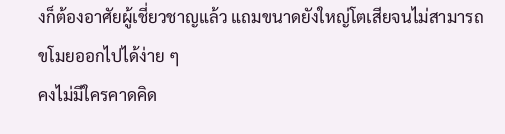งก็ต้องอาศัยผู้เชี่ยวชาญแล้ว แถมขนาดยังใหญ่โตเสียจนไม่สามารถขโมยออกไปได้ง่าย ๆ
คงไม่มีใครคาดคิด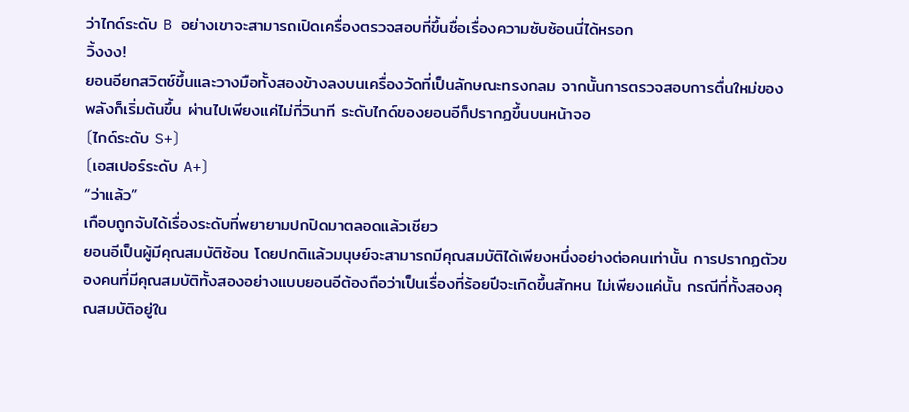ว่าไกด์ระดับ B อย่างเขาจะสามารถเปิดเครื่องตรวจสอบที่ขึ้นชื่อเรื่องความซับซ้อนนี่ได้หรอก
วิ้งงง!
ยอนอียกสวิตช์ขึ้นและวางมือทั้งสองข้างลงบนเครื่องวัดที่เป็นลักษณะทรงกลม จากนั้นการตรวจสอบการตื่นใหม่ของพลังก็เริ่มต้นขึ้น ผ่านไปเพียงแค่ไม่กี่วินาที ระดับไกด์ของยอนอีก็ปรากฏขึ้นบนหน้าจอ
〔ไกด์ระดับ S+〕
〔เอสเปอร์ระดับ A+〕
“ว่าแล้ว”
เกือบถูกจับได้เรื่องระดับที่พยายามปกปิดมาตลอดแล้วเชียว
ยอนอีเป็นผู้มีคุณสมบัติซ้อน โดยปกติแล้วมนุษย์จะสามารถมีคุณสมบัติได้เพียงหนึ่งอย่างต่อคนเท่านั้น การปรากฏตัวของคนที่มีคุณสมบัติทั้งสองอย่างแบบยอนอีต้องถือว่าเป็นเรื่องที่ร้อยปีจะเกิดขึ้นสักหน ไม่เพียงแค่นั้น กรณีที่ทั้งสองคุณสมบัติอยู่ใน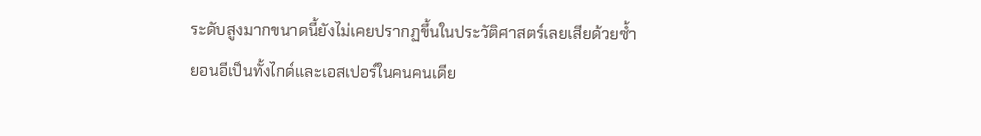ระดับสูงมากขนาดนี้ยังไม่เคยปรากฏขึ้นในประวัติศาสตร์เลยเสียด้วยซ้ำ
ยอนอีเป็นทั้งไกด์และเอสเปอร์ในคนคนเดีย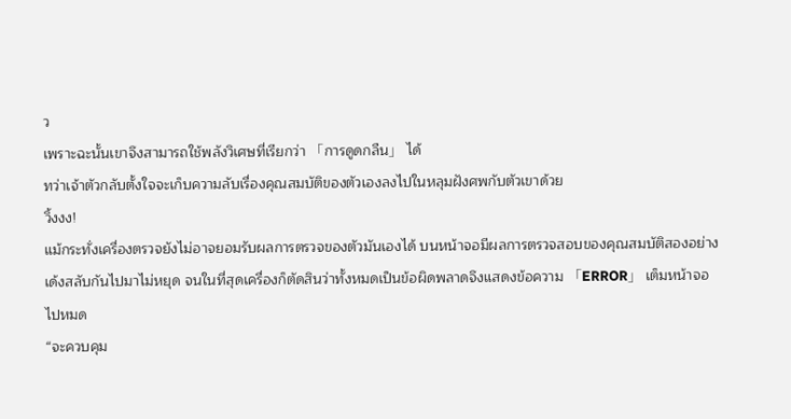ว
เพราะฉะนั้นเขาจึงสามารถใช้พลังวิเศษที่เรียกว่า 「การดูดกลืน」 ได้
ทว่าเจ้าตัวกลับตั้งใจจะเก็บความลับเรื่องคุณสมบัติของตัวเองลงไปในหลุมฝังศพกับตัวเขาด้วย
วิ้งงง!
แม้กระทั่งเครื่องตรวจยังไม่อาจยอมรับผลการตรวจของตัวมันเองได้ บนหน้าจอมีผลการตรวจสอบของคุณสมบัติสองอย่างเด้งสลับกันไปมาไม่หยุด จนในที่สุดเครื่องก็ตัดสินว่าทั้งหมดเป็นข้อผิดพลาดจึงแสดงข้อความ 「ERROR」 เต็มหน้าจอไปหมด
“จะควบคุม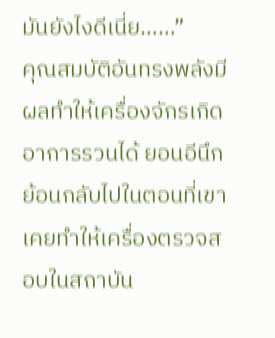มันยังไงดีเนี่ย……”
คุณสมบัติอันทรงพลังมีผลทำให้เครื่องจักรเกิดอาการรวนได้ ยอนอีนึกย้อนกลับไปในตอนที่เขาเคยทำให้เครื่องตรวจสอบในสถาบัน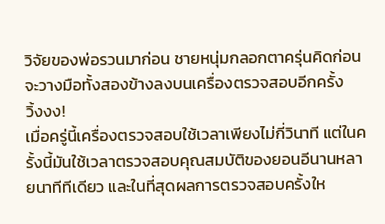วิจัยของพ่อรวนมาก่อน ชายหนุ่มกลอกตาครุ่นคิดก่อนจะวางมือทั้งสองข้างลงบนเครื่องตรวจสอบอีกครั้ง
วิ้งงง!
เมื่อครู่นี้เครื่องตรวจสอบใช้เวลาเพียงไม่กี่วินาที แต่ในครั้งนี้มันใช้เวลาตรวจสอบคุณสมบัติของยอนอีนานหลายนาทีทีเดียว และในที่สุดผลการตรวจสอบครั้งให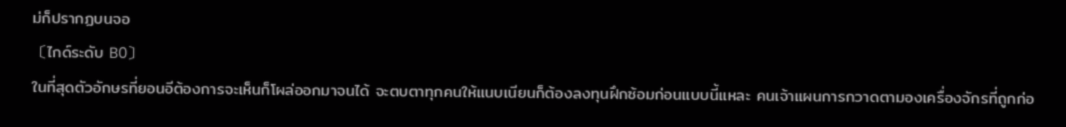ม่ก็ปรากฏบนจอ
〔ไกด์ระดับ B0〕
ในที่สุดตัวอักษรที่ยอนอีต้องการจะเห็นก็โผล่ออกมาจนได้ จะตบตาทุกคนให้แนบเนียนก็ต้องลงทุนฝึกซ้อมก่อนแบบนี้แหละ คนเจ้าแผนการกวาดตามองเครื่องจักรที่ถูกก่อ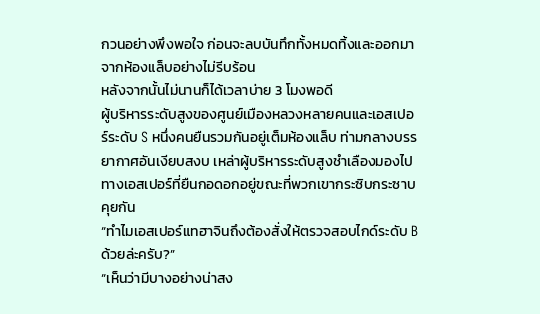กวนอย่างพึงพอใจ ก่อนจะลบบันทึกทั้งหมดทิ้งและออกมาจากห้องแล็บอย่างไม่รีบร้อน
หลังจากนั้นไม่นานก็ได้เวลาบ่าย 3 โมงพอดี
ผู้บริหารระดับสูงของศูนย์เมืองหลวงหลายคนและเอสเปอร์ระดับ S หนึ่งคนยืนรวมกันอยู่เต็มห้องแล็บ ท่ามกลางบรรยากาศอันเงียบสงบ เหล่าผู้บริหารระดับสูงชำเลืองมองไปทางเอสเปอร์ที่ยืนกอดอกอยู่ขณะที่พวกเขากระซิบกระซาบคุยกัน
“ทำไมเอสเปอร์แทฮาจินถึงต้องสั่งให้ตรวจสอบไกด์ระดับ B ด้วยล่ะครับ?”
“เห็นว่ามีบางอย่างน่าสง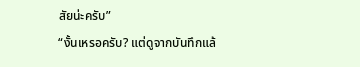สัยน่ะครับ”
“งั้นเหรอครับ? แต่ดูจากบันทึกแล้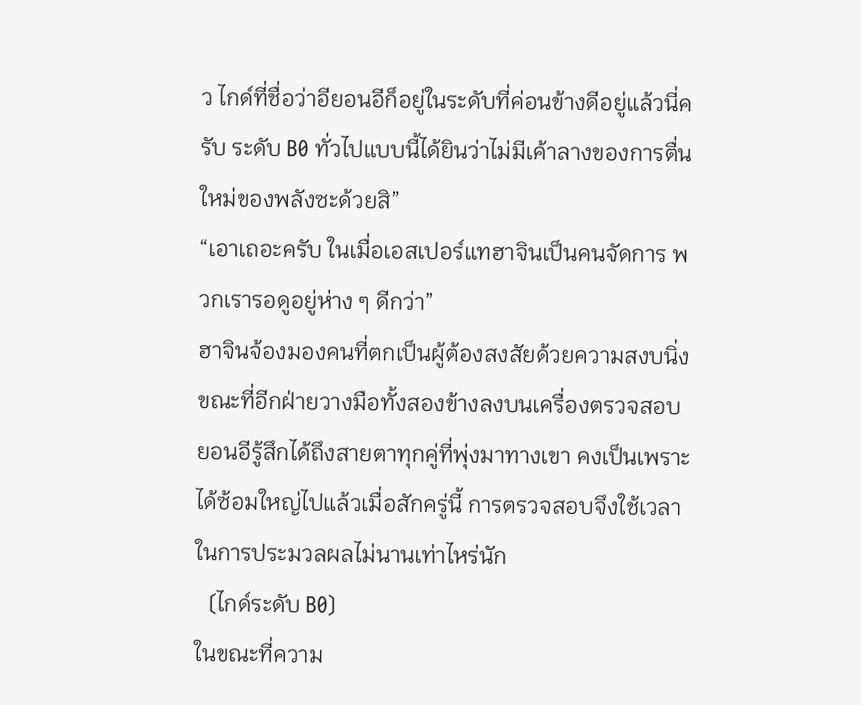ว ไกด์ที่ชื่อว่าอียอนอีก็อยู่ในระดับที่ค่อนข้างดีอยู่แล้วนี่ครับ ระดับ B0 ทั่วไปแบบนี้ได้ยินว่าไม่มีเค้าลางของการตื่นใหม่ของพลังซะด้วยสิ”
“เอาเถอะครับ ในเมื่อเอสเปอร์แทฮาจินเป็นคนจัดการ พวกเรารอดูอยู่ห่าง ๆ ดีกว่า”
ฮาจินจ้องมองคนที่ตกเป็นผู้ต้องสงสัยด้วยความสงบนิ่งขณะที่อีกฝ่ายวางมือทั้งสองข้างลงบนเครื่องตรวจสอบ ยอนอีรู้สึกได้ถึงสายตาทุกคู่ที่พุ่งมาทางเขา คงเป็นเพราะได้ซ้อมใหญ่ไปแล้วเมื่อสักครู่นี้ การตรวจสอบจึงใช้เวลาในการประมวลผลไม่นานเท่าไหร่นัก
〔ไกด์ระดับ B0〕
ในขณะที่ความ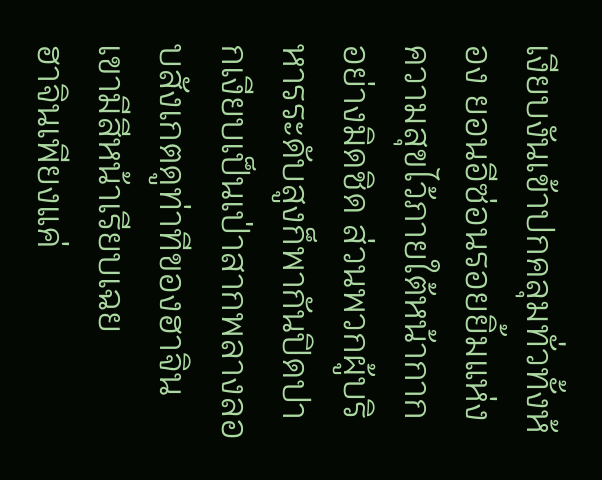เงียบงันเข้าปกคลุมทั่วทั้งห้อง ยอนอีซ่อนรอยยิ้มแห่งความสุขไว้ภายใต้หน้ากากอย่างมิดชิด ส่วนพวกผู้บริหารระดับสูงก็พากันปิดปากเงียบเป็นเป่าสากพลางลอบสังเกตดูท่าทีของฮาจิน
เขามีสีหน้าเรียบเฉย
ฮาจินเพียงแค่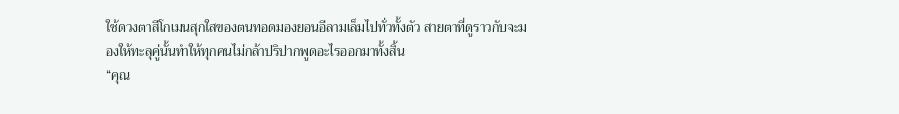ใช้ดวงตาสีโกเมนสุกใสของตนทอดมองยอนอีลามเล็มไปทั่วทั้งตัว สายตาที่ดูราวกับจะมองให้ทะลุคู่นั้นทำให้ทุกคนไม่กล้าปริปากพูดอะไรออกมาทั้งสิ้น
“คุณ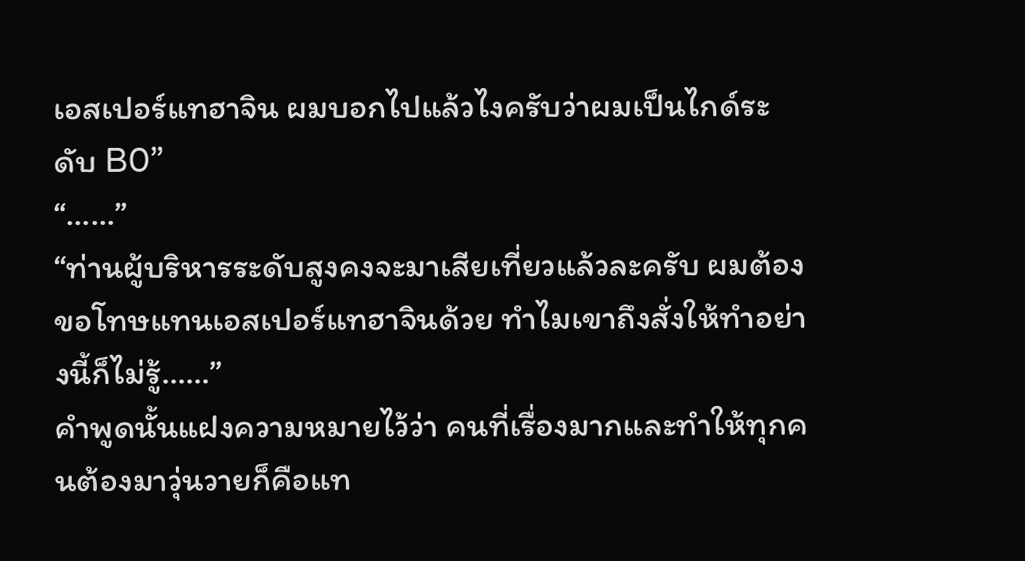เอสเปอร์แทฮาจิน ผมบอกไปแล้วไงครับว่าผมเป็นไกด์ระดับ B0”
“……”
“ท่านผู้บริหารระดับสูงคงจะมาเสียเที่ยวแล้วละครับ ผมต้องขอโทษแทนเอสเปอร์แทฮาจินด้วย ทำไมเขาถึงสั่งให้ทำอย่างนี้ก็ไม่รู้……”
คำพูดนั้นแฝงความหมายไว้ว่า คนที่เรื่องมากและทำให้ทุกคนต้องมาวุ่นวายก็คือแท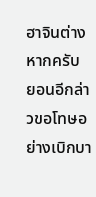ฮาจินต่างหากครับ ยอนอีกล่าวขอโทษอย่างเบิกบา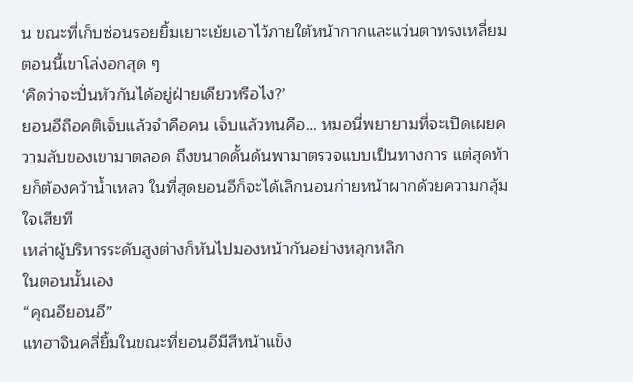น ขณะที่เก็บซ่อนรอยยิ้มเยาะเย้ยเอาไว้ภายใต้หน้ากากและแว่นตาทรงเหลี่ยม ตอนนี้เขาโล่งอกสุด ๆ
‘คิดว่าจะปั่นหัวกันได้อยู่ฝ่ายเดียวหรือไง?’
ยอนอีถือคติเจ็บแล้วจำคือคน เจ็บแล้วทนคือ… หมอนี่พยายามที่จะเปิดเผยความลับของเขามาตลอด ถึงขนาดดั้นด้นพามาตรวจแบบเป็นทางการ แต่สุดท้ายก็ต้องคว้าน้ำเหลว ในที่สุดยอนอีก็จะได้เลิกนอนก่ายหน้าผากด้วยความกลุ้มใจเสียที
เหล่าผู้บริหารระดับสูงต่างก็หันไปมองหน้ากันอย่างหลุกหลิก
ในตอนนั้นเอง
“คุณอียอนอี”
แทฮาจินคลี่ยิ้มในขณะที่ยอนอีมีสีหน้าแข็ง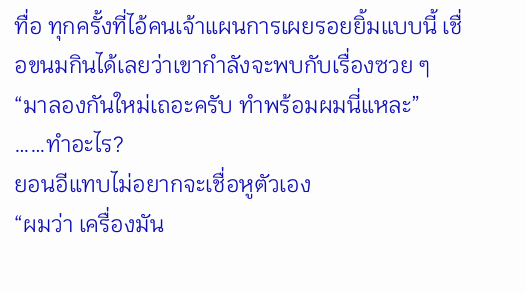ทื่อ ทุกครั้งที่ไอ้คนเจ้าแผนการเผยรอยยิ้มแบบนี้ เชื่อขนมกินได้เลยว่าเขากำลังจะพบกับเรื่องซวย ๆ
“มาลองกันใหม่เถอะครับ ทำพร้อมผมนี่แหละ”
……ทำอะไร?
ยอนอีแทบไม่อยากจะเชื่อหูตัวเอง
“ผมว่า เครื่องมัน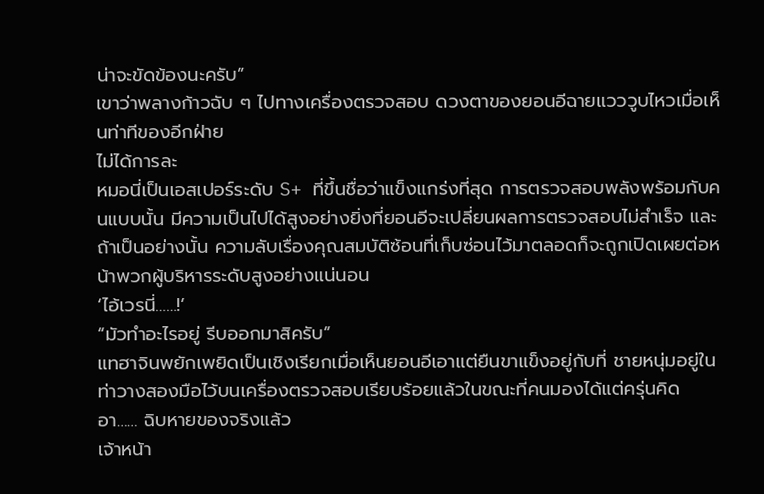น่าจะขัดข้องนะครับ”
เขาว่าพลางก้าวฉับ ๆ ไปทางเครื่องตรวจสอบ ดวงตาของยอนอีฉายแวววูบไหวเมื่อเห็นท่าทีของอีกฝ่าย
ไม่ได้การละ
หมอนี่เป็นเอสเปอร์ระดับ S+ ที่ขึ้นชื่อว่าแข็งแกร่งที่สุด การตรวจสอบพลังพร้อมกับคนแบบนั้น มีความเป็นไปได้สูงอย่างยิ่งที่ยอนอีจะเปลี่ยนผลการตรวจสอบไม่สำเร็จ และถ้าเป็นอย่างนั้น ความลับเรื่องคุณสมบัติซ้อนที่เก็บซ่อนไว้มาตลอดก็จะถูกเปิดเผยต่อหน้าพวกผู้บริหารระดับสูงอย่างแน่นอน
‘ไอ้เวรนี่……!’
“มัวทำอะไรอยู่ รีบออกมาสิครับ”
แทฮาจินพยักเพยิดเป็นเชิงเรียกเมื่อเห็นยอนอีเอาแต่ยืนขาแข็งอยู่กับที่ ชายหนุ่มอยู่ในท่าวางสองมือไว้บนเครื่องตรวจสอบเรียบร้อยแล้วในขณะที่คนมองได้แต่ครุ่นคิด
อา…… ฉิบหายของจริงแล้ว
เจ้าหน้า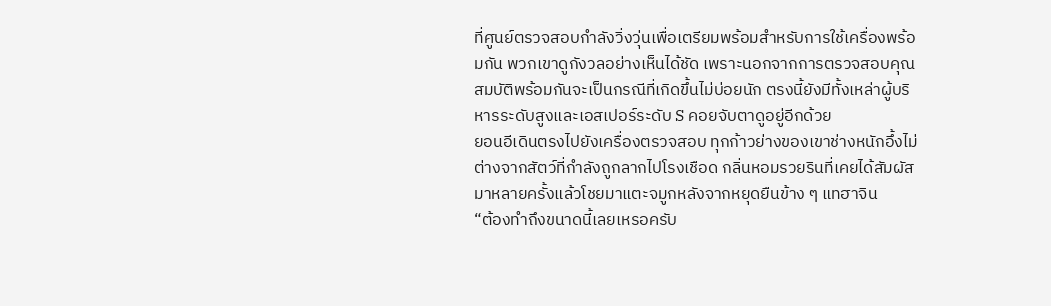ที่ศูนย์ตรวจสอบกำลังวิ่งวุ่นเพื่อเตรียมพร้อมสำหรับการใช้เครื่องพร้อมกัน พวกเขาดูกังวลอย่างเห็นได้ชัด เพราะนอกจากการตรวจสอบคุณสมบัติพร้อมกันจะเป็นกรณีที่เกิดขึ้นไม่บ่อยนัก ตรงนี้ยังมีทั้งเหล่าผู้บริหารระดับสูงและเอสเปอร์ระดับ S คอยจับตาดูอยู่อีกด้วย
ยอนอีเดินตรงไปยังเครื่องตรวจสอบ ทุกก้าวย่างของเขาช่างหนักอึ้งไม่ต่างจากสัตว์ที่กำลังถูกลากไปโรงเชือด กลิ่นหอมรวยรินที่เคยได้สัมผัสมาหลายครั้งแล้วโชยมาแตะจมูกหลังจากหยุดยืนข้าง ๆ แทฮาจิน
“ต้องทำถึงขนาดนี้เลยเหรอครับ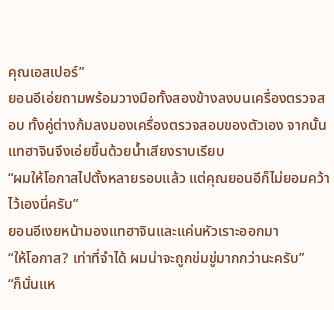คุณเอสเปอร์”
ยอนอีเอ่ยถามพร้อมวางมือทั้งสองข้างลงบนเครื่องตรวจสอบ ทั้งคู่ต่างก้มลงมองเครื่องตรวจสอบของตัวเอง จากนั้นแทฮาจินจึงเอ่ยขึ้นด้วยน้ำเสียงราบเรียบ
“ผมให้โอกาสไปตั้งหลายรอบแล้ว แต่คุณยอนอีก็ไม่ยอมคว้าไว้เองนี่ครับ”
ยอนอีเงยหน้ามองแทฮาจินและแค่นหัวเราะออกมา
“ให้โอกาส? เท่าที่จำได้ ผมน่าจะถูกข่มขู่มากกว่านะครับ”
“ก็นั่นแห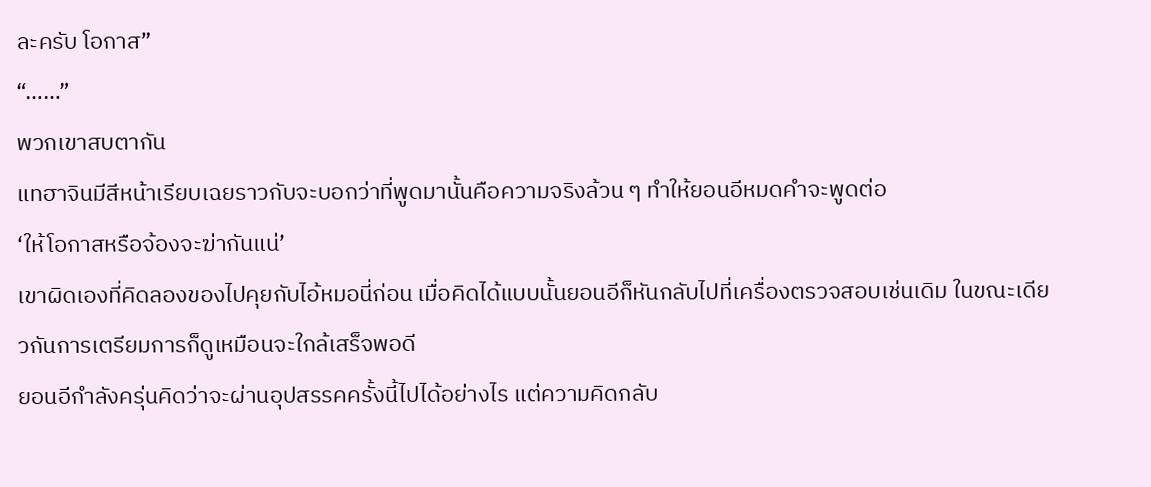ละครับ โอกาส”
“……”
พวกเขาสบตากัน
แทฮาจินมีสีหน้าเรียบเฉยราวกับจะบอกว่าที่พูดมานั้นคือความจริงล้วน ๆ ทำให้ยอนอีหมดคำจะพูดต่อ
‘ให้โอกาสหรือจ้องจะฆ่ากันแน่’
เขาผิดเองที่คิดลองของไปคุยกับไอ้หมอนี่ก่อน เมื่อคิดได้แบบนั้นยอนอีก็หันกลับไปที่เครื่องตรวจสอบเช่นเดิม ในขณะเดียวกันการเตรียมการก็ดูเหมือนจะใกล้เสร็จพอดี
ยอนอีกำลังครุ่นคิดว่าจะผ่านอุปสรรคครั้งนี้ไปได้อย่างไร แต่ความคิดกลับ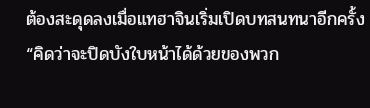ต้องสะดุดลงเมื่อแทฮาจินเริ่มเปิดบทสนทนาอีกครั้ง
“คิดว่าจะปิดบังใบหน้าได้ด้วยของพวก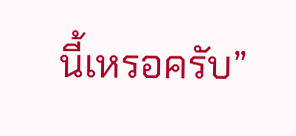นี้เหรอครับ”